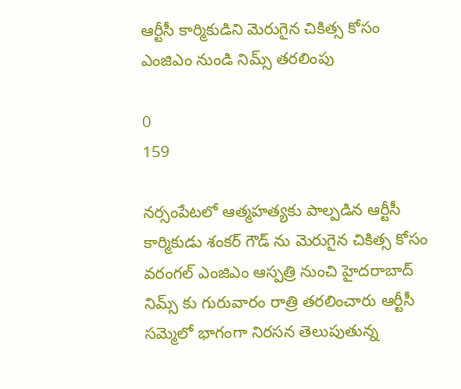ఆర్టీసీ కార్మికుడిని మెరుగైన చికిత్స కోసం ఎంజిఎం నుండి నిమ్స్ తరలింపు

0
159

నర్సంపేటలో ఆత్మహత్యకు పాల్పడిన ఆర్టీసీ కార్మికుడు శంకర్ గౌడ్ ను మెరుగైన చికిత్స కోసం వరంగల్ ఎంజిఎం ఆస్పత్రి నుంచి హైదరాబాద్ నిమ్స్ కు గురువారం రాత్రి తరలించారు ఆర్టీసీ సమ్మెలో భాగంగా నిరసన తెలుపుతున్న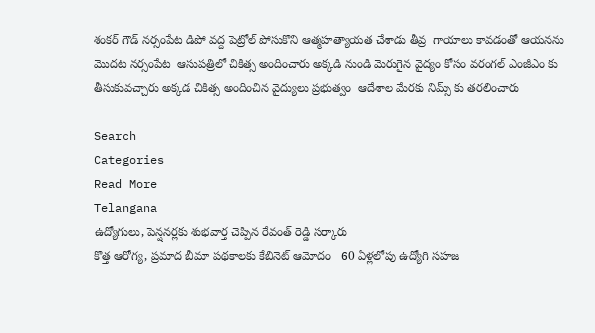శంకర్ గౌడ్ నర్సంపేట డిపో వద్ద పెట్రోల్ పోసుకొని ఆత్మహత్యాయత చేశాడు తీవ్ర  గాయాలు కావడంతో ఆయనను మొదట నర్సంపేట  ఆసుపత్రిలో చికిత్స అందించారు అక్కడి నుండి మెరుగైన వైద్యం కోసం వరంగల్ ఎంజీఎం కు తీసుకువచ్చారు అక్కడ చికిత్స అందించిన వైద్యులు ప్రభుత్వం  ఆదేశాల మేరకు నిమ్స్ కు తరలించారు

Search
Categories
Read More
Telangana
ఉద్యోగులు, పెన్షనర్లకు శుభవార్త చెప్పిన రేవంత్ రెడ్డి సర్కారు
కొత్త ఆరోగ్య, ప్రమాద బీమా పథకాలకు కేబినెట్ ఆమోదం   60 ఏళ్లలోపు ఉద్యోగి సహజ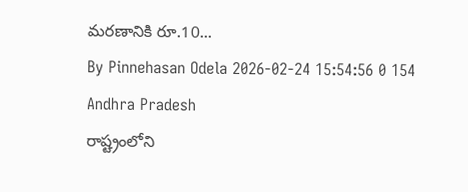మరణానికి రూ.10...
By Pinnehasan Odela 2026-02-24 15:54:56 0 154
Andhra Pradesh
రాష్ట్రంలోని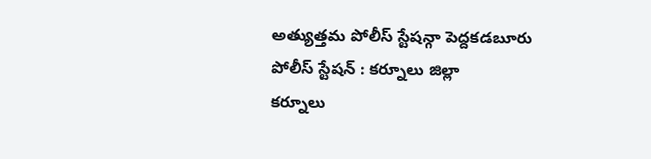అత్యుత్తమ పోలీస్ స్టేషన్గా పెద్దకడబూరు పోలీస్ స్టేషన్ : కర్నూలు జిల్లా
కర్నూలు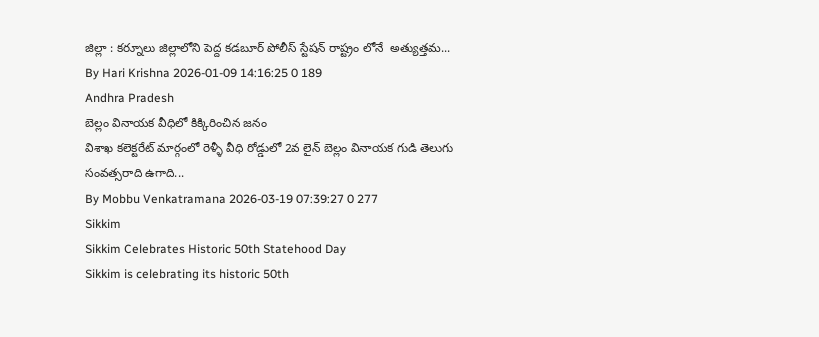జిల్లా : కర్నూలు జిల్లాలోని పెద్ద కడబూర్ పోలీస్ స్టేషన్ రాష్ట్రం లోనే  అత్యుత్తమ...
By Hari Krishna 2026-01-09 14:16:25 0 189
Andhra Pradesh
బెల్లం వినాయక వీధిలో కిక్కిరించిన జనం
విశాఖ కలెక్టరేట్ మార్గంలో రెళ్ళీ వీధి రోడ్డులో 2వ లైన్ బెల్లం వినాయక గుడి తెలుగు సంవత్సరాది ఉగాది...
By Mobbu Venkatramana 2026-03-19 07:39:27 0 277
Sikkim
Sikkim Celebrates Historic 50th Statehood Day
Sikkim is celebrating its historic 50th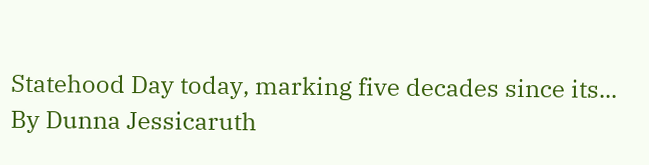Statehood Day today, marking five decades since its...
By Dunna Jessicaruth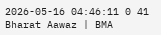2026-05-16 04:46:11 0 41
Bharat Aawaz | BMA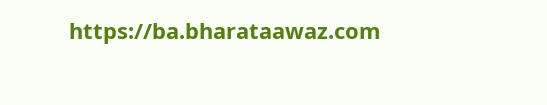https://ba.bharataawaz.com